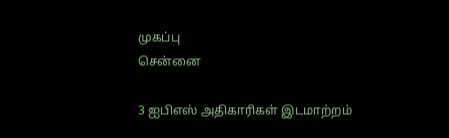முகப்பு
சென்னை

3 ஐபிஎஸ் அதிகாரிகள் இடமாற்றம்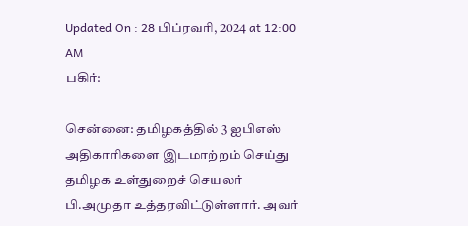Updated On : 28 பிப்ரவரி, 2024 at 12:00 AM
பகிர்:

சென்னை: தமிழகத்தில் 3 ஐபிஎஸ் அதிகாரிகளை இடமாற்றம் செய்து தமிழக உள்துறைச் செயலர் பி.அமுதா உத்தரவிட்டுள்ளார். அவர்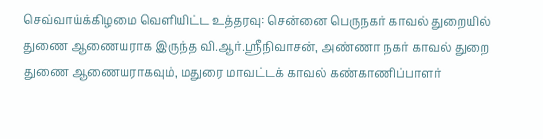செவ்வாய்க்கிழமை வெளியிட்ட உத்தரவு: சென்னை பெருநகர் காவல் துறையில் துணை ஆணையராக இருந்த வி.ஆர்.ஸ்ரீநிவாசன், அண்ணா நகர் காவல் துறை துணை ஆணையராகவும், மதுரை மாவட்டக் காவல் கண்காணிப்பாளர்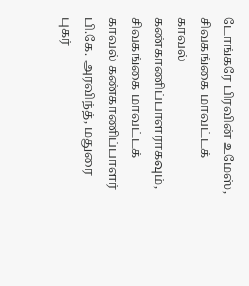டோங்கரே பிரவின் உமேஸ், சிவகங்கை மாவட்டக் காவல் கண்காணிப்பாளராகவும், சிவகங்கை மாவட்டக் காவல் கண்காணிப்பாளர் பி.கே. அரவிந்த், மதுரை புகர்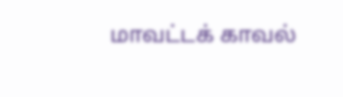மாவட்டக் காவல்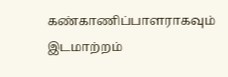கண்காணிப்பாளராகவும் இடமாற்றம்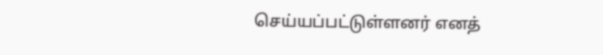செய்யப்பட்டுள்ளனர் எனத்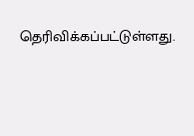தெரிவிக்கப்பட்டுள்ளது.